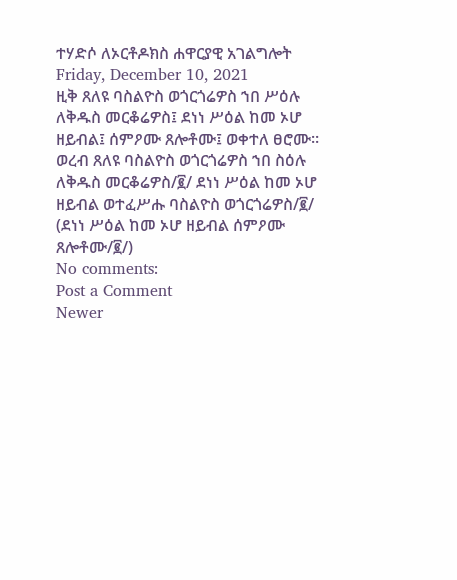ተሃድሶ ለኦርቶዶክስ ሐዋርያዊ አገልግሎት
Friday, December 10, 2021
ዚቅ ጸለዩ ባስልዮስ ወጎርጎሬዎስ ኀበ ሥዕሉ ለቅዱስ መርቆሬዎስ፤ ደነነ ሥዕል ከመ ኦሆ ዘይብል፤ ሰምዖሙ ጸሎቶሙ፤ ወቀተለ ፀሮሙ። ወረብ ጸለዩ ባስልዮስ ወጎርጎሬዎስ ኀበ ስዕሉ ለቅዱስ መርቆሬዎስ/፪/ ደነነ ሥዕል ከመ ኦሆ ዘይብል ወተፈሥሑ ባስልዮስ ወጎርጎሬዎስ/፪/ (ደነነ ሥዕል ከመ ኦሆ ዘይብል ሰምዖሙ ጸሎቶሙ/፪/)
No comments:
Post a Comment
Newer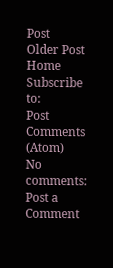Post
Older Post
Home
Subscribe to:
Post Comments (Atom)
No comments:
Post a Comment